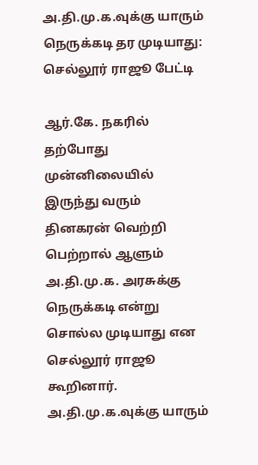அ.தி.மு.க.வுக்கு யாரும் நெருக்கடி தர முடியாது: செல்லூர் ராஜூ பேட்டி

ஆர்.கே. நகரில் தற்போது முன்னிலையில் இருந்து வரும் தினகரன் வெற்றி பெற்றால் ஆளும் அ.தி.மு.க. அரசுக்கு நெருக்கடி என்று சொல்ல முடியாது என செல்லூர் ராஜூ கூறினார்.
அ.தி.மு.க.வுக்கு யாரும்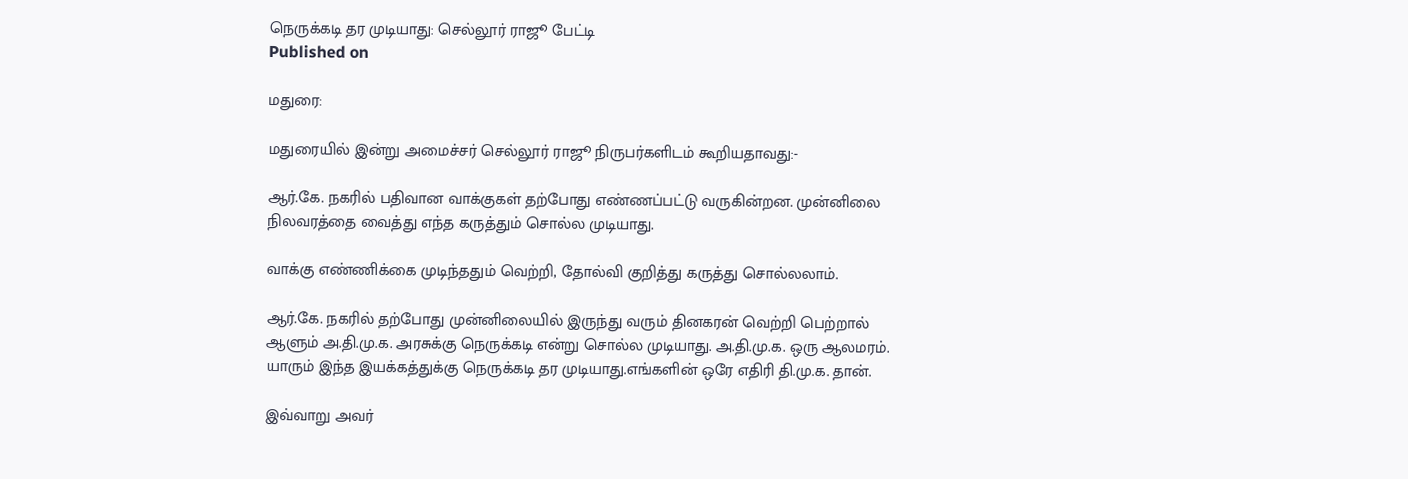நெருக்கடி தர முடியாது: செல்லூர் ராஜூ பேட்டி
Published on

மதுரை:

மதுரையில் இன்று அமைச்சர் செல்லூர் ராஜூ நிருபர்களிடம் கூறியதாவது:-

ஆர்.கே. நகரில் பதிவான வாக்குகள் தற்போது எண்ணப்பட்டு வருகின்றன. முன்னிலை நிலவரத்தை வைத்து எந்த கருத்தும் சொல்ல முடியாது.

வாக்கு எண்ணிக்கை முடிந்ததும் வெற்றி, தோல்வி குறித்து கருத்து சொல்லலாம்.

ஆர்.கே. நகரில் தற்போது முன்னிலையில் இருந்து வரும் தினகரன் வெற்றி பெற்றால் ஆளும் அ.தி.மு.க. அரசுக்கு நெருக்கடி என்று சொல்ல முடியாது. அ.தி.மு.க. ஒரு ஆலமரம். யாரும் இந்த இயக்கத்துக்கு நெருக்கடி தர முடியாது.எங்களின் ஒரே எதிரி தி.மு.க. தான்.

இவ்வாறு அவர்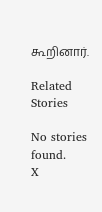கூறினார்.

Related Stories

No stories found.
X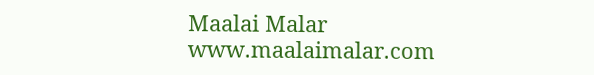Maalai Malar
www.maalaimalar.com